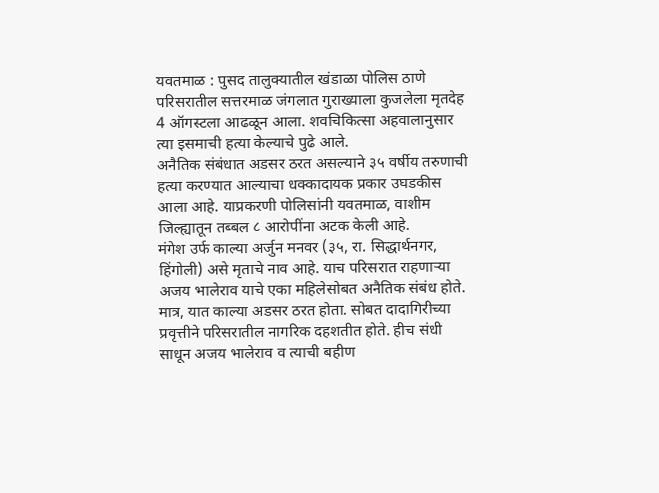यवतमाळ : पुसद तालुक्यातील खंडाळा पोलिस ठाणे परिसरातील सत्तरमाळ जंगलात गुराख्याला कुजलेला मृतदेह 4 ऑगस्टला आढळून आला. शवचिकित्सा अहवालानुसार त्या इसमाची हत्या केल्याचे पुढे आले.
अनैतिक संबंधात अडसर ठरत असल्याने ३५ वर्षीय तरुणाची हत्या करण्यात आल्याचा धक्कादायक प्रकार उघडकीस आला आहे. याप्रकरणी पोलिसांनी यवतमाळ, वाशीम जिल्ह्यातून तब्बल ८ आरोपींना अटक केली आहे.
मंगेश उर्फ काल्या अर्जुन मनवर (३५, रा. सिद्धार्थनगर, हिंगोली) असे मृताचे नाव आहे. याच परिसरात राहणाऱ्या अजय भालेराव याचे एका महिलेसोबत अनैतिक संबंध होते. मात्र, यात काल्या अडसर ठरत होता. सोबत दादागिरीच्या प्रवृत्तीने परिसरातील नागरिक दहशतीत होते. हीच संधी साधून अजय भालेराव व त्याची बहीण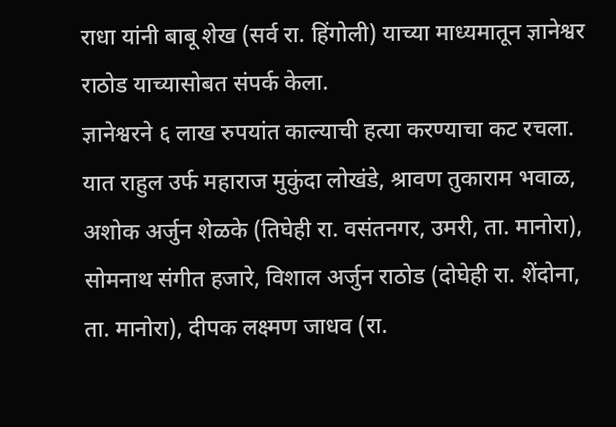राधा यांनी बाबू शेख (सर्व रा. हिंगोली) याच्या माध्यमातून ज्ञानेश्वर राठोड याच्यासोबत संपर्क केला.
ज्ञानेश्वरने ६ लाख रुपयांत काल्याची हत्या करण्याचा कट रचला. यात राहुल उर्फ महाराज मुकुंदा लोखंडे, श्रावण तुकाराम भवाळ, अशोक अर्जुन शेळके (तिघेही रा. वसंतनगर, उमरी, ता. मानोरा), सोमनाथ संगीत हजारे, विशाल अर्जुन राठोड (दोघेही रा. शेंदोना, ता. मानोरा), दीपक लक्ष्मण जाधव (रा.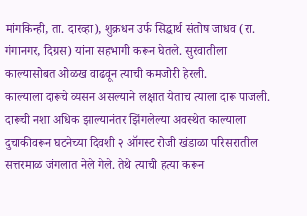मांगकिन्ही, ता. दारव्हा), शुक्रधन उर्फ सिद्धार्थ संतोष जाधव (रा. गंगानगर, दिग्रस) यांना सहभागी करून घेतले. सुरवातीला काल्यासोबत ओळख वाढवून त्याची कमजोरी हेरली.
काल्याला दारूचे व्यसन असल्याने लक्षात येताच त्याला दारू पाजली. दारूची नशा अधिक झाल्यानंतर झिंगलेल्या अवस्थेत काल्याला दुचाकीवरून घटनेच्या दिवशी २ ऑगस्ट रोजी खंडाळा परिसरातील सत्तरमाळ जंगलात नेले गेले. तेथे त्याची हत्या करून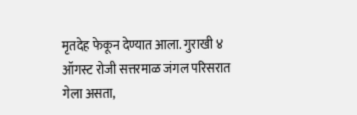मृतदेह फेकून देण्यात आला. गुराखी ४ ऑगस्ट रोजी सत्तरमाळ जंगल परिसरात गेला असता,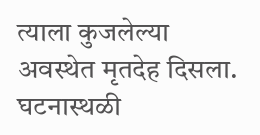त्याला कुजलेल्या अवस्थेत मृतदेह दिसला. घटनास्थळी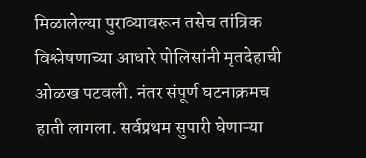मिळालेल्या पुराव्यावरून तसेच तांत्रिक विश्लेषणाच्या आधारे पोलिसांनी मृतदेहाची ओळख पटवली. नंतर संपूर्ण घटनाक्रमच हाती लागला. सर्वप्रथम सुपारी घेणाऱ्या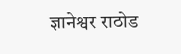ज्ञानेश्वर राठोड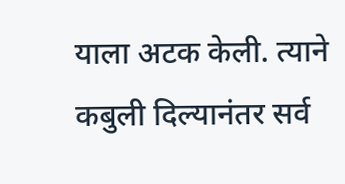याला अटक केली. त्याने कबुली दिल्यानंतर सर्व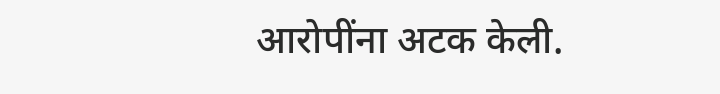आरोपींना अटक केली.